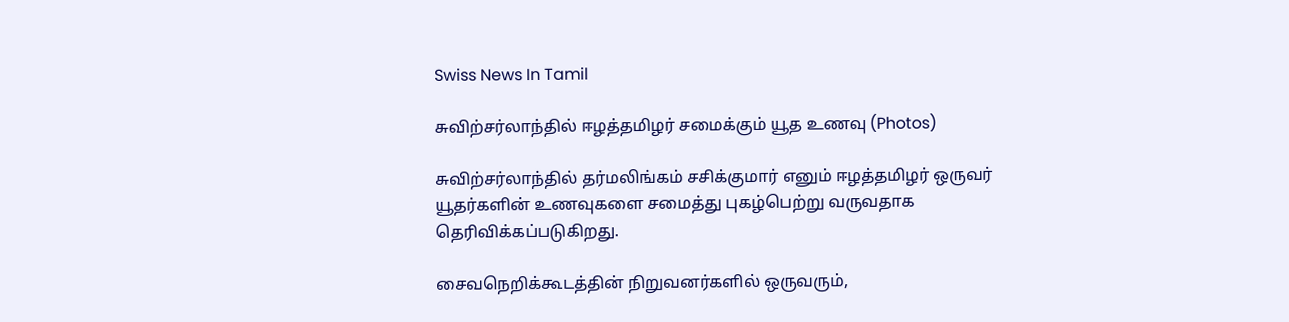Swiss News In Tamil

சுவிற்சர்லாந்தில் ஈழத்தமிழர் சமைக்கும் யூத உணவு (Photos)

சுவிற்சர்லாந்தில் தர்மலிங்கம் சசிக்குமார் எனும் ஈழத்தமிழர் ஒருவர் யூதர்களின் உணவுகளை சமைத்து புகழ்பெற்று வருவதாக தெரிவிக்கப்படுகிறது.

சைவநெறிக்கூடத்தின் நிறுவனர்களில் ஒருவரும்,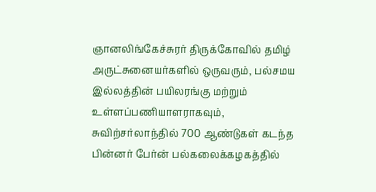ஞானலிங்கேச்சுரர் திருக்கோவில் தமிழ் அருட்சுனையர்களில் ஒருவரும், பல்சமய இல்லத்தின் பயிலரங்கு மற்றும் உள்ளப்பணியாளராகவும், சுவிற்சர்லாந்தில் 700 ஆண்டுகள் கடந்த பின்னர் பேர்ன் பல்கலைக்கழகத்தில்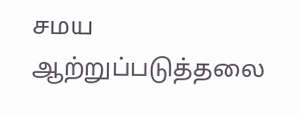சமய ஆற்றுப்படுத்தலை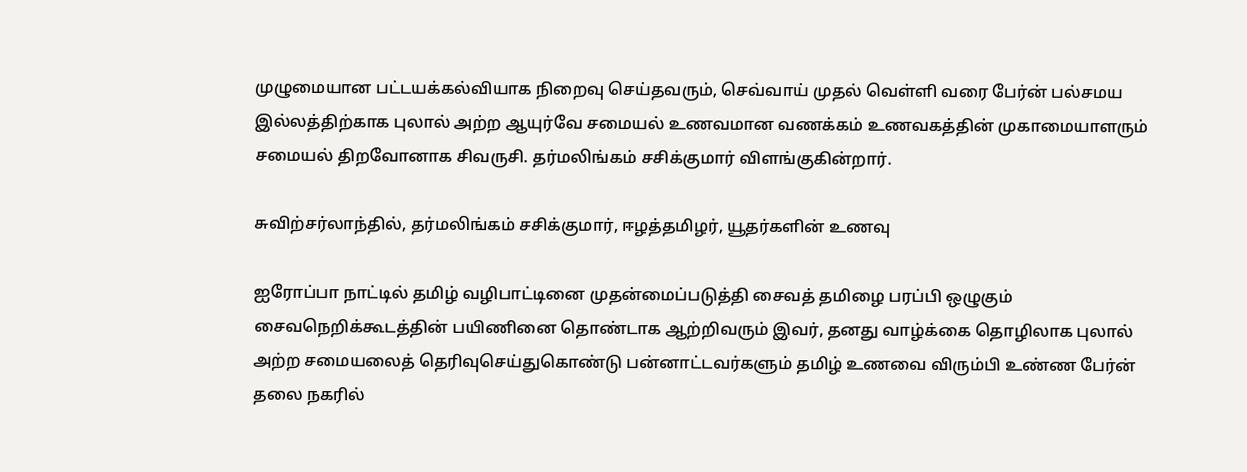முழுமையான பட்டயக்கல்வியாக நிறைவு செய்தவரும், செவ்வாய் முதல் வெள்ளி வரை பேர்ன் பல்சமய இல்லத்திற்காக புலால் அற்ற ஆயுர்வே சமையல் உணவமான வணக்கம் உணவகத்தின் முகாமையாளரும் சமையல் திறவோனாக சிவருசி. தர்மலிங்கம் சசிக்குமார் விளங்குகின்றார்.

சுவிற்சர்லாந்தில், தர்மலிங்கம் சசிக்குமார், ஈழத்தமிழர், யூதர்களின் உணவு

ஐரோப்பா நாட்டில் தமிழ் வழிபாட்டினை முதன்மைப்படுத்தி சைவத் தமிழை பரப்பி ஒழுகும் சைவநெறிக்கூடத்தின் பயிணினை தொண்டாக ஆற்றிவரும் இவர், தனது வாழ்க்கை தொழிலாக புலால் அற்ற சமையலைத் தெரிவுசெய்துகொண்டு பன்னாட்டவர்களும் தமிழ் உணவை விரும்பி உண்ண பேர்ன் தலை நகரில்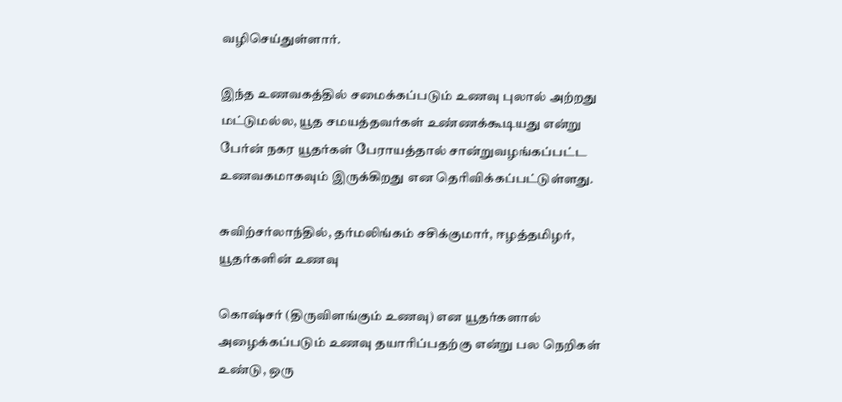வழிசெய்துள்ளார்.

இந்த உணவகத்தில் சமைக்கப்படும் உணவு புலால் அற்றது மட்டுமல்ல, யூத சமயத்தவர்கள் உண்ணக்கூடியது என்று பேர்ன் நகர யூதர்கள் பேராயத்தால் சான்றுவழங்கப்பட்ட உணவகமாகவும் இருக்கிறது என தெரிவிக்கப்பட்டுள்ளது.

சுவிற்சர்லாந்தில், தர்மலிங்கம் சசிக்குமார், ஈழத்தமிழர், யூதர்களின் உணவு

கொஷ்சர் (திருவிளங்கும் உணவு) என யூதர்களால் அழைக்கப்படும் உணவு தயாரிப்பதற்கு என்று பல நெறிகள் உண்டு, ஒரு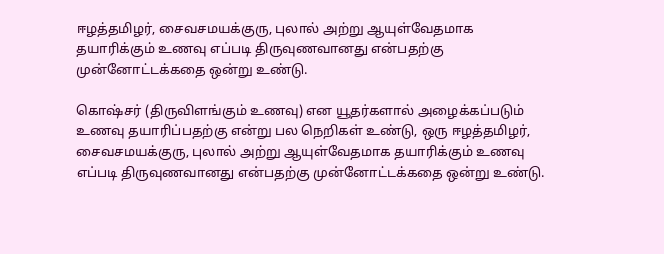ஈழத்தமிழர், சைவசமயக்குரு, புலால் அற்று ஆயுள்வேதமாக தயாரிக்கும் உணவு எப்படி திருவுணவானது என்பதற்கு முன்னோட்டக்கதை ஒன்று உண்டு.

கொஷ்சர் (திருவிளங்கும் உணவு) என யூதர்களால் அழைக்கப்படும் உணவு தயாரிப்பதற்கு என்று பல நெறிகள் உண்டு, ஒரு ஈழத்தமிழர், சைவசமயக்குரு, புலால் அற்று ஆயுள்வேதமாக தயாரிக்கும் உணவு எப்படி திருவுணவானது என்பதற்கு முன்னோட்டக்கதை ஒன்று உண்டு.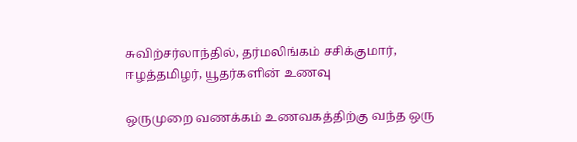சுவிற்சர்லாந்தில், தர்மலிங்கம் சசிக்குமார், ஈழத்தமிழர், யூதர்களின் உணவு

ஒருமுறை வணக்கம் உணவகத்திற்கு வந்த ஒரு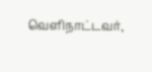வெளிநாட்டவர்,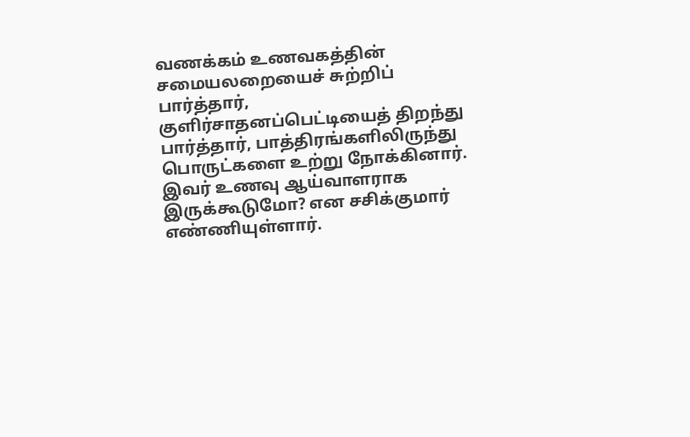வணக்கம் உணவகத்தின் சமையலறையைச் சுற்றிப் பார்த்தார், குளிர்சாதனப்பெட்டியைத் திறந்து பார்த்தார், பாத்திரங்களிலிருந்து பொருட்களை உற்று நோக்கினார். இவர் உணவு ஆய்வாளராக இருக்கூடுமோ? என சசிக்குமார் எண்ணியுள்ளார்.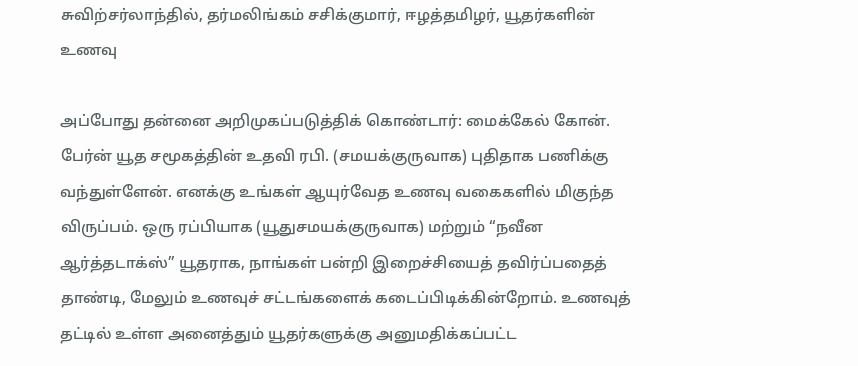சுவிற்சர்லாந்தில், தர்மலிங்கம் சசிக்குமார், ஈழத்தமிழர், யூதர்களின் உணவு

அப்போது தன்னை அறிமுகப்படுத்திக் கொண்டார்: மைக்கேல் கோன். பேர்ன் யூத சமூகத்தின் உதவி ரபி. (சமயக்குருவாக) புதிதாக பணிக்கு வந்துள்ளேன். எனக்கு உங்கள் ஆயுர்வேத உணவு வகைகளில் மிகுந்த விருப்பம். ஒரு ரப்பியாக (யூதுசமயக்குருவாக) மற்றும் “நவீன ஆர்த்தடாக்ஸ்” யூதராக, நாங்கள் பன்றி இறைச்சியைத் தவிர்ப்பதைத் தாண்டி, மேலும் உணவுச் சட்டங்களைக் கடைப்பிடிக்கின்றோம். உணவுத் தட்டில் உள்ள அனைத்தும் யூதர்களுக்கு அனுமதிக்கப்பட்ட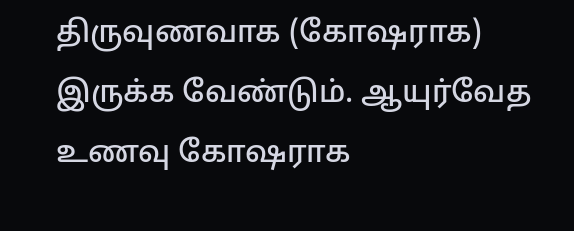திருவுணவாக (கோஷராக) இருக்க வேண்டும். ஆயுர்வேத உணவு கோஷராக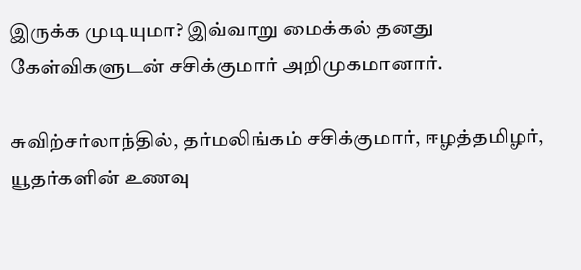இருக்க முடியுமா? இவ்வாறு மைக்கல் தனது கேள்விகளுடன் சசிக்குமார் அறிமுகமானார்.

சுவிற்சர்லாந்தில், தர்மலிங்கம் சசிக்குமார், ஈழத்தமிழர், யூதர்களின் உணவு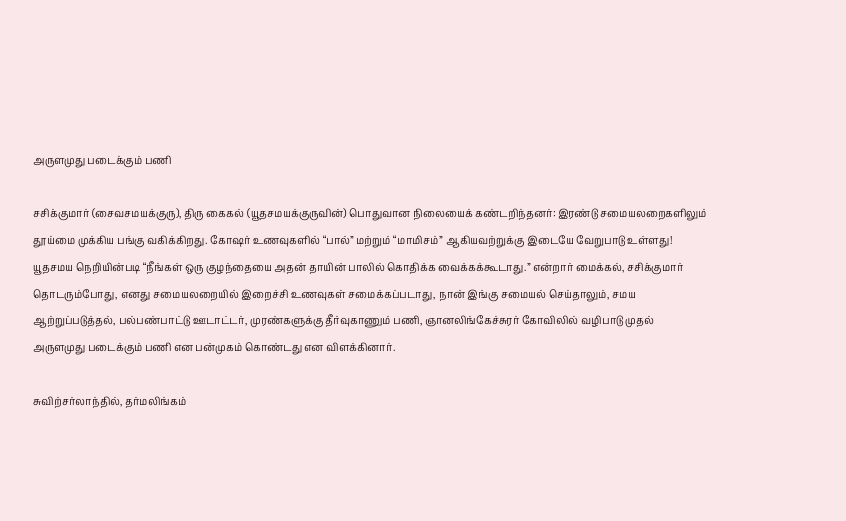அருளமுது படைக்கும் பணி

சசிக்குமார் (சைவசமயக்குரு), திரு கைகல் (யூதசமயக்குருவின்) பொதுவான நிலையைக் கண்டறிந்தனர்: இரண்டு சமையலறைகளிலும் தூய்மை முக்கிய பங்கு வகிக்கிறது. கோஷர் உணவுகளில் “பால்” மற்றும் “மாமிசம்” ஆகியவற்றுக்கு இடையே வேறுபாடு உள்ளது! யூதசமய நெறியின்படி “நீங்கள் ஒரு குழந்தையை அதன் தாயின் பாலில் கொதிக்க வைக்கக்கூடாது.” என்றார் மைக்கல், சசிக்குமார் தொடரும்போது, எனது சமையலறையில் இறைச்சி உணவுகள் சமைக்கப்படாது, நான் இங்கு சமையல் செய்தாலும், சமய ஆற்றுப்படுத்தல், பல்பண்பாட்டு ஊடாட்டர், முரண்களுக்கு தீர்வுகாணும் பணி, ஞானலிங்கேச்சுரர் கோவிலில் வழிபாடு முதல் அருளமுது படைக்கும் பணி என பன்முகம் கொண்டது என விளக்கினார்.

சுவிற்சர்லாந்தில், தர்மலிங்கம்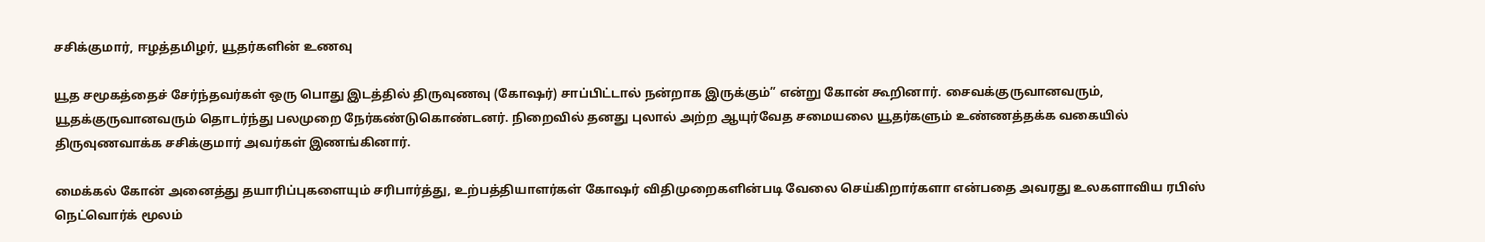சசிக்குமார், ஈழத்தமிழர், யூதர்களின் உணவு

யூத சமூகத்தைச் சேர்ந்தவர்கள் ஒரு பொது இடத்தில் திருவுணவு (கோஷர்) சாப்பிட்டால் நன்றாக இருக்கும்” என்று கோன் கூறினார். சைவக்குருவானவரும், யூதக்குருவானவரும் தொடர்ந்து பலமுறை நேர்கண்டுகொண்டனர். நிறைவில் தனது புலால் அற்ற ஆயுர்வேத சமையலை யூதர்களும் உண்ணத்தக்க வகையில் திருவுணவாக்க சசிக்குமார் அவர்கள் இணங்கினார்.

மைக்கல் கோன் அனைத்து தயாரிப்புகளையும் சரிபார்த்து, உற்பத்தியாளர்கள் கோஷர் விதிமுறைகளின்படி வேலை செய்கிறார்களா என்பதை அவரது உலகளாவிய ரபிஸ் நெட்வொர்க் மூலம்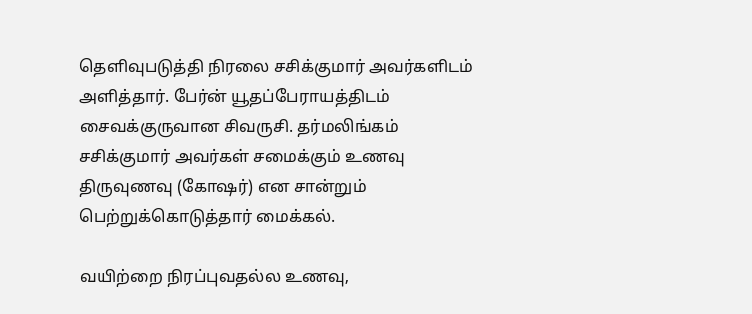தெளிவுபடுத்தி நிரலை சசிக்குமார் அவர்களிடம் அளித்தார். பேர்ன் யூதப்பேராயத்திடம் சைவக்குருவான சிவருசி. தர்மலிங்கம் சசிக்குமார் அவர்கள் சமைக்கும் உணவு திருவுணவு (கோஷர்) என சான்றும் பெற்றுக்கொடுத்தார் மைக்கல்.

வயிற்றை நிரப்புவதல்ல உணவு,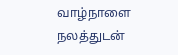வாழ்நாளை நலத்துடன்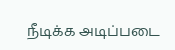நீடிக்க அடிப்படை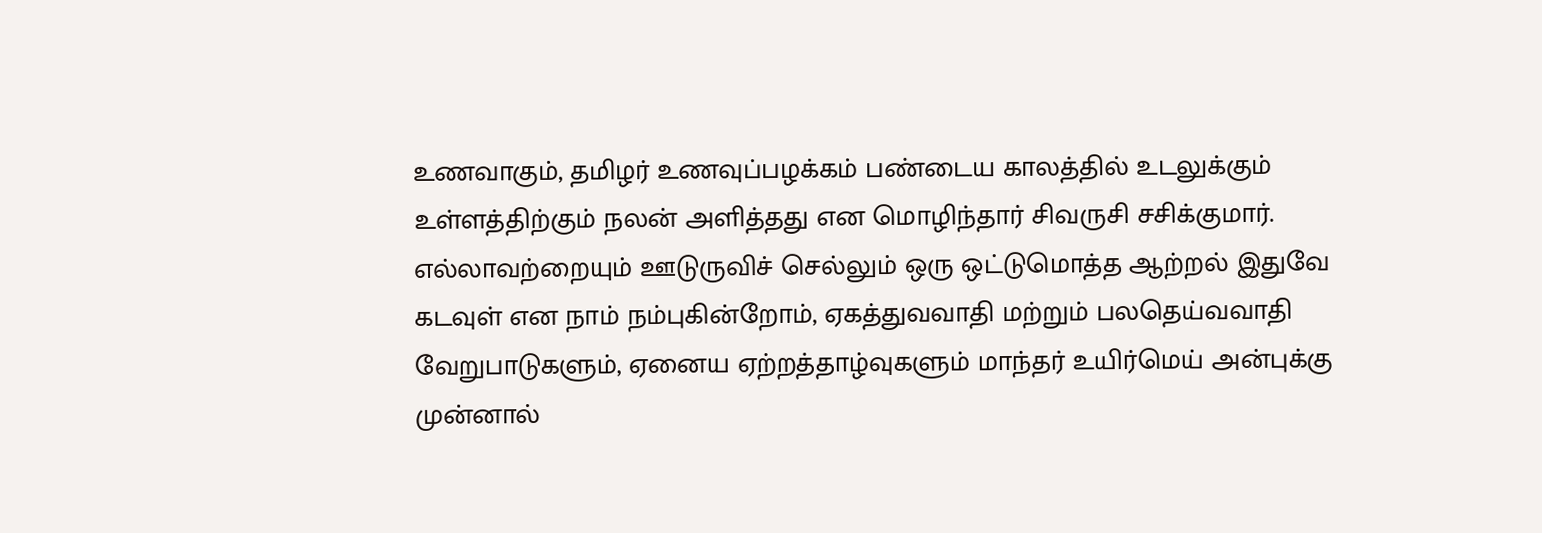உணவாகும், தமிழர் உணவுப்பழக்கம் பண்டைய காலத்தில் உடலுக்கும் உள்ளத்திற்கும் நலன் அளித்தது என மொழிந்தார் சிவருசி சசிக்குமார். எல்லாவற்றையும் ஊடுருவிச் செல்லும் ஒரு ஒட்டுமொத்த ஆற்றல் இதுவே கடவுள் என நாம் நம்புகின்றோம், ஏகத்துவவாதி மற்றும் பலதெய்வவாதி வேறுபாடுகளும், ஏனைய ஏற்றத்தாழ்வுகளும் மாந்தர் உயிர்மெய் அன்புக்கு முன்னால்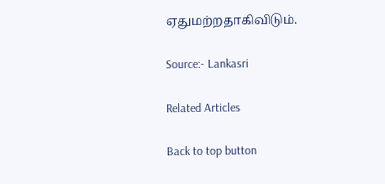ஏதுமற்றதாகிவிடும்.

Source:- Lankasri

Related Articles

Back to top button